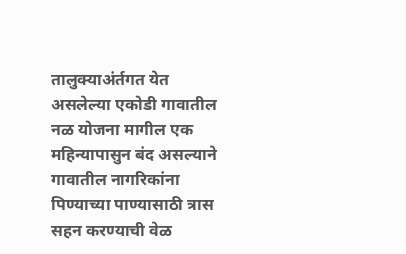तालुक्याअंर्तगत येत असलेल्या एकोडी गावातील नळ योजना मागील एक महिन्यापासुन बंद असल्याने गावातील नागरिकांना पिण्याच्या पाण्यासाठी त्रास सहन करण्याची वेळ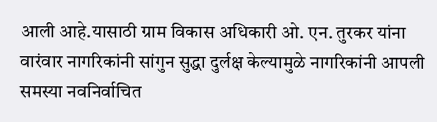आली आहे.यासाठी ग्राम विकास अधिकारी ओ. एन. तुरकर यांना वारंवार नागरिकांनी सांगुन सुद्धा दुर्लक्ष केल्यामुळे नागरिकांनी आपली समस्या नवनिर्वाचित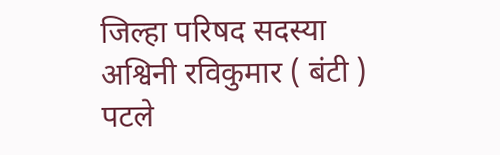जिल्हा परिषद सदस्या अश्विनी रविकुमार ( बंटी ) पटले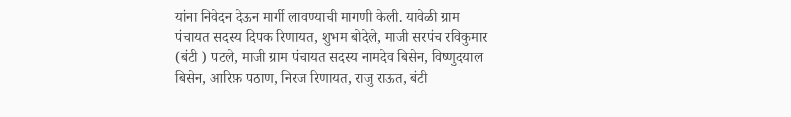यांना निवेदन देऊन मार्गी लावण्याची मागणी केली. यावेळी ग्राम पंचायत सदस्य दिपक रिणायत, शुभम बोदेले, माजी सरपंच रविकुमार (बंटी ) पटले, माजी ग्राम पंचायत सदस्य नामदेव बिसेन, विष्णुदयाल बिसेन, आरिफ़ पठाण, निरज रिणायत, राजु राऊत, बंटी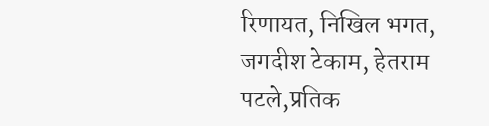रिणायत, निखिल भगत, जगदीश टेकाम, हेतराम पटले,प्रतिक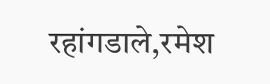रहांगडाले,रमेश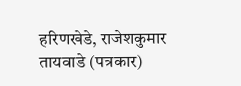हरिणखेडे, राजेशकुमार तायवाडे (पत्रकार)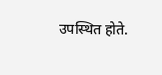उपस्थित होते.